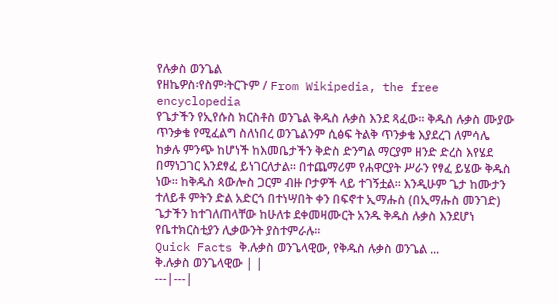የሉቃስ ወንጌል
የዘኬዎስ፡የስም፡ትርጉም / From Wikipedia, the free encyclopedia
የጌታችን የኢየሱስ ክርስቶስ ወንጌል ቅዱስ ሉቃስ እንደ ጻፈው። ቅዱስ ሉቃስ ሙያው ጥንቃቄ የሚፈልግ ስለነበረ ወንጌልንም ሲፅፍ ትልቅ ጥንቃቄ እያደረገ ለምሳሌ ከቃሉ ምንጭ ከሆነች ከእመቤታችን ቅድስ ድንግል ማርያም ዘንድ ድረስ እየሄደ በማነጋገር እንደፃፈ ይነገርለታል። በተጨማሪም የሐዋርያት ሥራን የፃፈ ይሄው ቅዱስ ነው። ከቅዱስ ጳውሎስ ጋርም ብዙ ቦታዎች ላይ ተገኝቷል። እንዲሁም ጌታ ከሙታን ተለይቶ ምትን ድል አድርጎ በተነሣበት ቀን በፍኖተ ኢማሑስ (በኢማሑስ መንገድ) ጌታችን ከተገለጠላቸው ከሁለቱ ደቀመዛሙርት አንዱ ቅዱስ ሉቃስ እንደሆነ የቤተክርስቲያን ሊቃውንት ያስተምራሉ።
Quick Facts ቅ.ሉቃስ ወንጌላዊው, የቅዱስ ሉቃስ ወንጌል ...
ቅ.ሉቃስ ወንጌላዊው | |
---|---|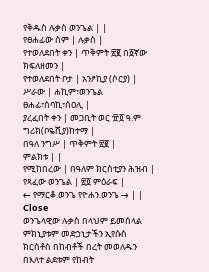የቅዱስ ሉቃስ ወንጌል | |
የፀሐፊው ስም | ሉቃስ |
የተወለደበት ቀን | ጥቅምት ፳፪ በ፩ኛው ክፍለዘመን |
የተወለደበት ቦታ | አንፆኪያ (ሶርያ) |
ሥራው | ሐኪም፣ወንጌል ፀሐፊ፣ሰባኪ፣ሰዐሊ |
ያረፈበት ቀን | መጋቢት ወር ፹፬ ዓ.ም ግሪክ(ቦዬሺያ)ከተማ |
በዓለ ንግሥ | ጥቅምት ፳፪ |
ምልክቱ | |
የሚከበረው | በዓለም ክርስቲያን ሕዝብ |
የጻፈው ወንጌል | ፳፬ ምዕራፍ |
← የማርቆ.ወንጌ የዮሐን.ወንጌ → | |
Close
ወንጌላዊው ሉቃስ በላህም ይመሰላል ምክኒያቱም መድኃኒታችን ኢየሱስ ክርስቶስ በከብቶች በረት መወለዱን በእለተ ልደቱም የከብት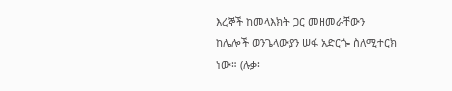እረኞች ከመላእክት ጋር መዘመራቸውን ከሌሎች ወንጌላውያን ሠፋ አድርጐ ስለሚተርክ ነው። (ሉቃ፡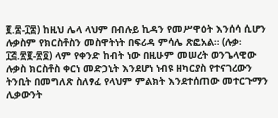፪.፰-፲፰) ከዚህ ሌላ ላህም በብሉይ ኪዳን የመሥዋዕት እንሰሳ ሲሆን ሉቃስም የክርስቶስን መስዋትነት በፍሪዳ ምሳሌ ጽፎአል። (ሉቃ፡፲፭.፳፪-፳፬) ላም የቀንድ ከብት ነው በዚሁም መሠረት ወንጌላዊው ሉቃስ ክርስቶስ ቀርነ መድኃኒት እንደሆነ ነብዩ ዘካርያስ የተናገረውን ትንቢት በመግለጽ ስለፃፈ የላህም ምልክት እንደተሰጠው መተርጉማን ሊቃውንት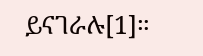ይናገራሉ[1]።